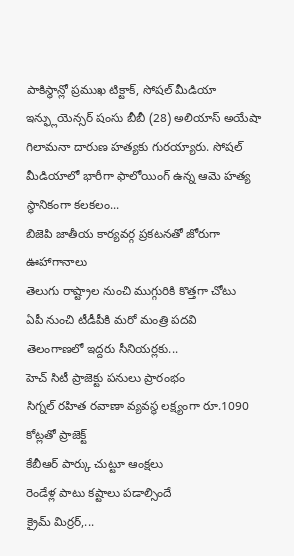పాకిస్థాన్లో ప్రముఖ టిక్టాక్, సోషల్ మీడియా ఇన్ఫ్లుయెన్సర్ షంసు బీబీ (28) అలియాస్ అయేషా గిలామనా దారుణ హత్యకు గురయ్యారు. సోషల్ మీడియాలో భారీగా ఫాలోయింగ్ ఉన్న ఆమె హత్య స్థానికంగా కలకలం...
బిజెపి జాతీయ కార్యవర్గ ప్రకటనతో జోరుగా ఊహాగానాలు
తెలుగు రాష్ట్రాల నుంచి ముగ్గురికి కొత్తగా చోటు
ఏపీ నుంచి టీడీపీకి మరో మంత్రి పదవి
తెలంగాణలో ఇద్దరు సీనియర్లకు...
హెచ్ సిటీ ప్రాజెక్టు పనులు ప్రారంభం
సిగ్నల్ రహిత రవాణా వ్యవస్థ లక్ష్యంగా రూ.1090 కోట్లతో ప్రాజెక్ట్
కేబీఆర్ పార్కు చుట్టూ ఆంక్షలు
రెండేళ్ల పాటు కష్టాలు పడాల్సిందే
క్రైమ్ మిర్రర్,...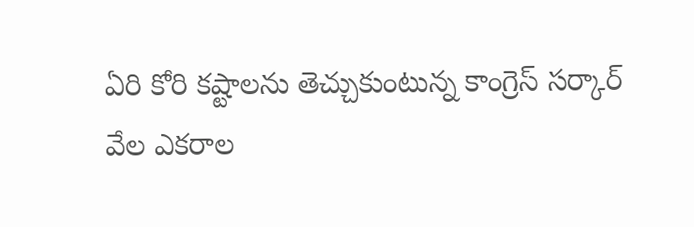ఏరి కోరి కష్టాలను తెచ్చుకుంటున్న కాంగ్రెస్ సర్కార్
వేల ఎకరాల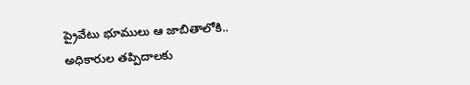ప్రైవేటు భూములు ఆ జాబితాలోకి..
అధికారుల తప్పిదాలకు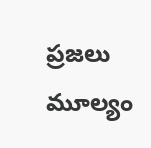ప్రజలు మూల్యం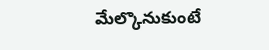మేల్కొనుకుంటే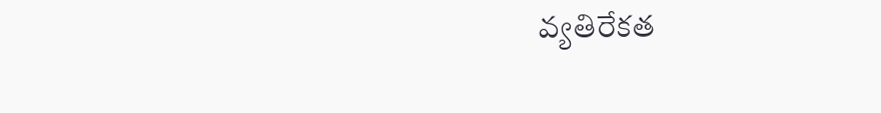వ్యతిరేకత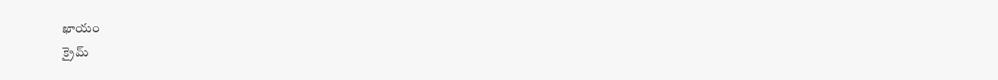ఖాయం
క్రైమ్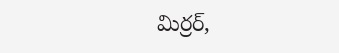మిర్రర్,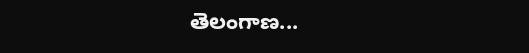తెలంగాణ...